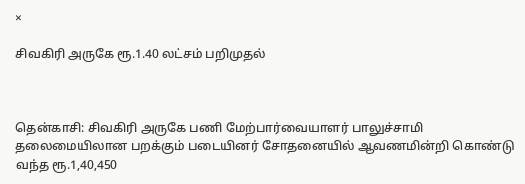×

சிவகிரி அருகே ரூ.1.40 லட்சம் பறிமுதல்



தென்காசி: சிவகிரி அருகே பணி மேற்பார்வையாளர் பாலுச்சாமி தலைமையிலான பறக்கும் படையினர் சோதனையில் ஆவணமின்றி கொண்டு வந்த ரூ.1,40,450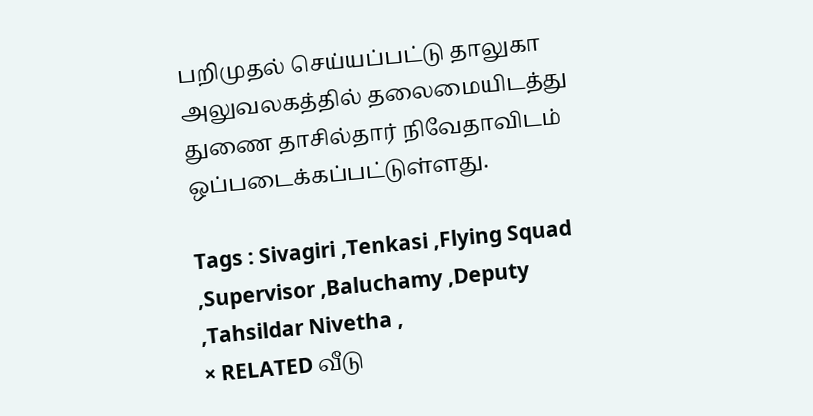பறிமுதல் செய்யப்பட்டு தாலுகா அலுவலகத்தில் தலைமையிடத்து துணை தாசில்தார் நிவேதாவிடம் ஒப்படைக்கப்பட்டுள்ளது.

Tags : Sivagiri ,Tenkasi ,Flying Squad ,Supervisor ,Baluchamy ,Deputy ,Tahsildar Nivetha ,
× RELATED வீடு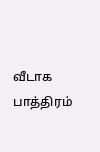வீடாக பாத்திரம்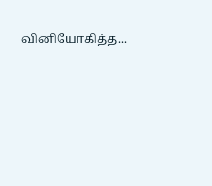வினியோகித்த...